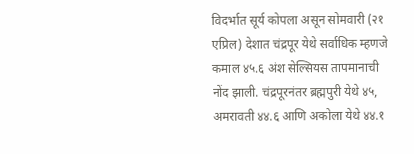विदर्भात सूर्य कोपला असून सोमवारी (२१ एप्रिल) देशात चंद्रपूर येथे सर्वाधिक म्हणजे कमाल ४५.६ अंश सेल्सियस तापमानाची नोंद झाली. चंद्रपूरनंतर ब्रह्मपुरी येथे ४५, अमरावती ४४.६ आणि अकोला येथे ४४.१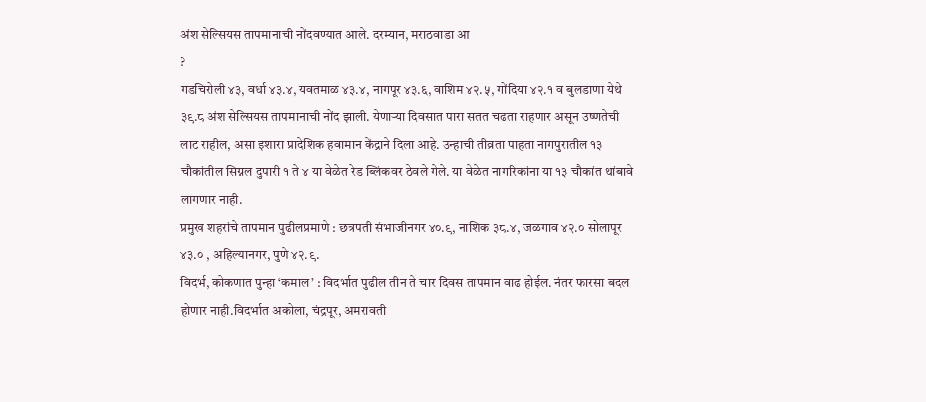अंश सेल्सियस तापमानाची नोंदवण्यात आले. दरम्यान, मराठवाडा आ
?
गडचिरोली ४३, वर्धा ४३.४, यवतमाळ ४३.४, नागपूर ४३.६, वाशिम ४२.५, गोंदिया ४२.१ व बुलडाणा येथे ३९.८ अंश सेल्सियस तापमानाची नोंद झाली. येणाऱ्या दिवसात पारा सतत चढता राहणार असून उष्णतेची लाट राहील, असा इशारा प्रादेशिक हवामान केंद्राने दिला आहे. उन्हाची तीव्रता पाहता नागपुरातील १३ चौकांतील सिग्नल दुपारी १ ते ४ या वेळेत रेड ब्लिंकवर ठेवले गेले. या वेळेत नागरिकांना या १३ चौकांत थांबावे लागणार नाही.
प्रमुख शहरांचे तापमान पुढीलप्रमाणे : छत्रपती संभाजीनगर ४०.९, नाशिक ३८.४, जळगाव ४२.० सोलापूर ४३.० , अहिल्यानगर, पुणे ४२.९.
विदर्भ, कोकणात पुन्हा ‘कमाल’ : विदर्भात पुढील तीन ते चार दिवस तापमान वाढ होईल. नंतर फारसा बदल होणार नाही.विदर्भात अकोला, चंद्रपूर, अमरावती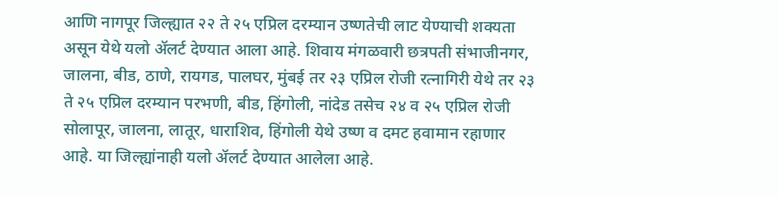आणि नागपूर जिल्ह्यात २२ ते २५ एप्रिल दरम्यान उष्णतेची लाट येण्याची शक्यता असून येथे यलो ॲलर्ट देण्यात आला आहे. शिवाय मंगळवारी छत्रपती संभाजीनगर, जालना, बीड, ठाणे, रायगड, पालघर, मुंबई तर २३ एप्रिल रोजी रत्नागिरी येथे तर २३ ते २५ एप्रिल दरम्यान परभणी, बीड, हिंगोली, नांदेड तसेच २४ व २५ एप्रिल रोजी सोलापूर, जालना, लातूर, धाराशिव, हिंगोली येथे उष्ण व दमट हवामान रहाणार आहे. या जिल्ह्यांनाही यलो ॲलर्ट देण्यात आलेला आहे.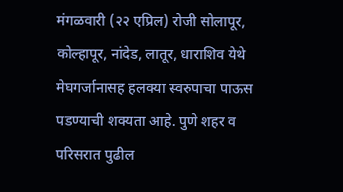मंगळवारी (२२ एप्रिल) रोजी सोलापूर, कोल्हापूर, नांदेड, लातूर, धाराशिव येथे मेघगर्जानासह हलक्या स्वरुपाचा पाऊस पडण्याची शक्यता आहे. पुणे शहर व परिसरात पुढील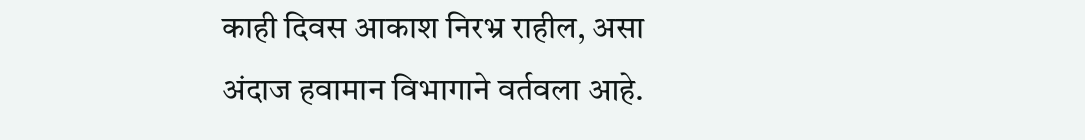काही दिवस आकाश निरभ्र राहील, असा अंदाज हवामान विभागाने वर्तवला आहे.